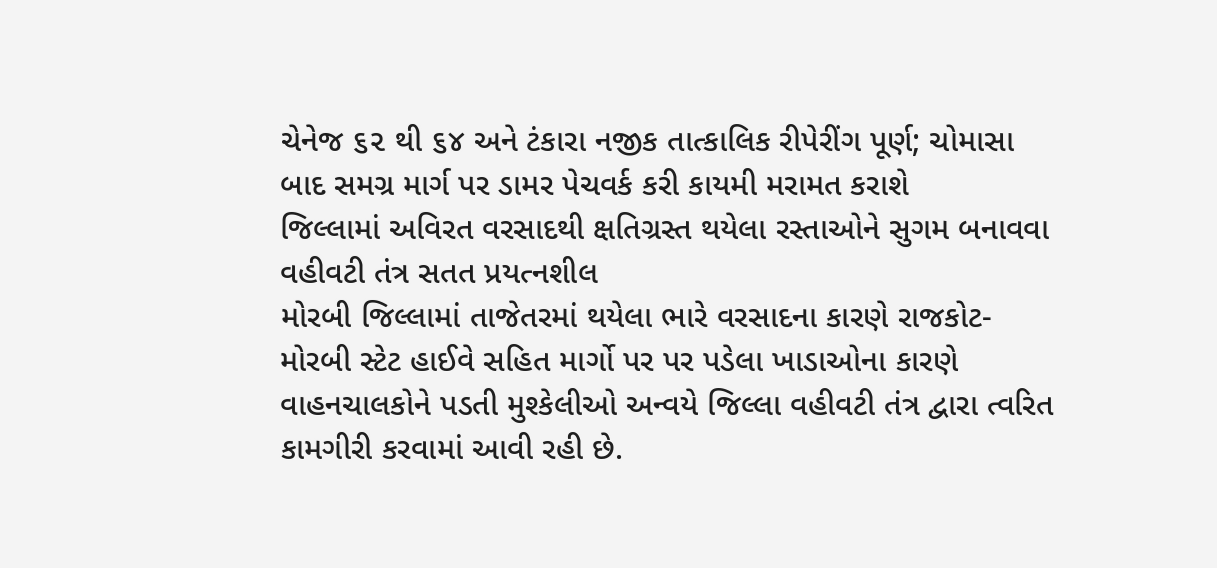ચેનેજ ૬૨ થી ૬૪ અને ટંકારા નજીક તાત્કાલિક રીપેરીંગ પૂર્ણ; ચોમાસા બાદ સમગ્ર માર્ગ પર ડામર પેચવર્ક કરી કાયમી મરામત કરાશે
જિલ્લામાં અવિરત વરસાદથી ક્ષતિગ્રસ્ત થયેલા રસ્તાઓને સુગમ બનાવવા વહીવટી તંત્ર સતત પ્રયત્નશીલ
મોરબી જિલ્લામાં તાજેતરમાં થયેલા ભારે વરસાદના કારણે રાજકોટ-મોરબી સ્ટેટ હાઈવે સહિત માર્ગો પર પર પડેલા ખાડાઓના કારણે વાહનચાલકોને પડતી મુશ્કેલીઓ અન્વયે જિલ્લા વહીવટી તંત્ર દ્વારા ત્વરિત કામગીરી કરવામાં આવી રહી છે.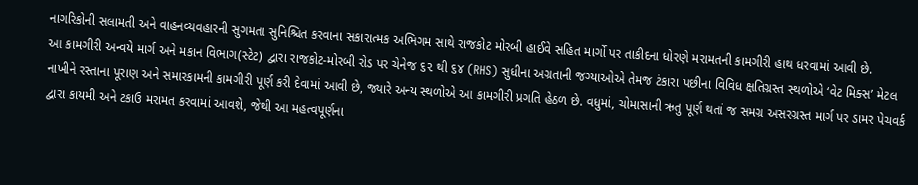નાગરિકોની સલામતી અને વાહનવ્યવહારની સુગમતા સુનિશ્ચિત કરવાના સકારાત્મક અભિગમ સાથે રાજકોટ મોરબી હાઈવે સહિત માર્ગો પર તાકીદના ધોરણે મરામતની કામગીરી હાથ ધરવામાં આવી છે.
આ કામગીરી અન્વયે માર્ગ અને મકાન વિભાગ(સ્ટેટ) દ્વારા રાજકોટ-મોરબી રોડ પર ચેનેજ ૬૨ થી ૬૪ (RHS) સુધીના અગ્રતાની જગ્યાઓએ તેમજ ટંકારા પછીના વિવિધ ક્ષતિગ્રસ્ત સ્થળોએ ‘વેટ મિક્સ’ મેટલ નાખીને રસ્તાના પૂરાણ અને સમારકામની કામગીરી પૂર્ણ કરી દેવામાં આવી છે, જ્યારે અન્ય સ્થળોએ આ કામગીરી પ્રગતિ હેઠળ છે. વધુમાં, ચોમાસાની ઋતુ પૂર્ણ થતાં જ સમગ્ર અસરગ્રસ્ત માર્ગ પર ડામર પેચવર્ક દ્વારા કાયમી અને ટકાઉ મરામત કરવામાં આવશે, જેથી આ મહત્વપૂર્ણના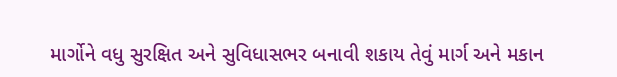માર્ગોને વધુ સુરક્ષિત અને સુવિધાસભર બનાવી શકાય તેવું માર્ગ અને મકાન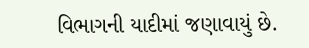વિભાગની યાદીમાં જણાવાયું છે.